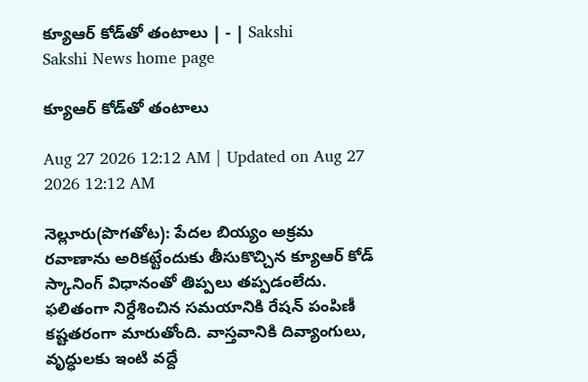క్యూఆర్‌ కోడ్‌తో తంటాలు | - | Sakshi
Sakshi News home page

క్యూఆర్‌ కోడ్‌తో తంటాలు

Aug 27 2026 12:12 AM | Updated on Aug 27 2026 12:12 AM

నెల్లూరు(పొగతోట): పేదల బియ్యం అక్రమ రవాణాను అరికట్టేందుకు తీసుకొచ్చిన క్యూఆర్‌ కోడ్‌ స్కానింగ్‌ విధానంతో తిప్పలు తప్పడంలేదు. ఫలితంగా నిర్దేశించిన సమయానికి రేషన్‌ పంపిణీ కష్టతరంగా మారుతోంది. వాస్తవానికి దివ్యాంగులు, వృద్ధులకు ఇంటి వద్దే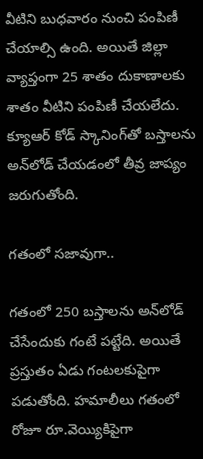వీటిని బుధవారం నుంచి పంపిణీ చేయాల్సి ఉంది. అయితే జిల్లా వ్యాప్తంగా 25 శాతం దుకాణాలకు శాతం వీటిని పంపిణీ చేయలేదు. క్యూఆర్‌ కోడ్‌ స్కానింగ్‌తో బస్తాలను అన్‌లోడ్‌ చేయడంలో తీవ్ర జాప్యం జరుగుతోంది.

గతంలో సజావుగా..

గతంలో 250 బస్తాలను అన్‌లోడ్‌ చేసేందుకు గంటే పట్టేది. అయితే ప్రస్తుతం ఏడు గంటలకుపైగా పడుతోంది. హమాలీలు గతంలో రోజూ రూ.వెయ్యికిపైగా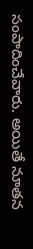సంపాదించేవారు. అయితే నూతన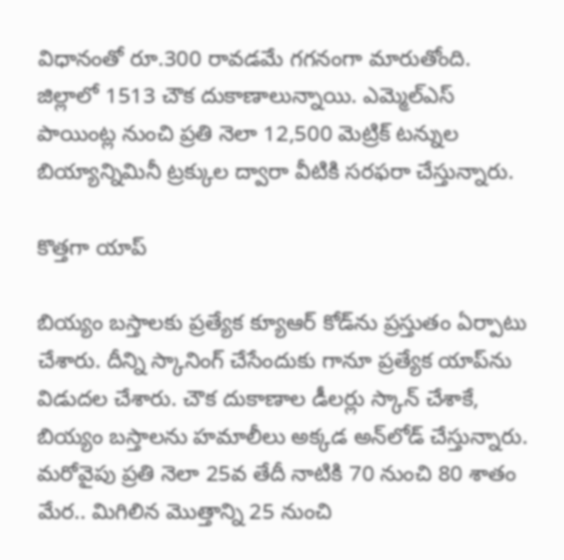విధానంతో రూ.300 రావడమే గగనంగా మారుతోంది. జిల్లాలో 1513 చౌక దుకాణాలున్నాయి. ఎమ్మెల్‌ఎస్‌ పాయింట్ల నుంచి ప్రతి నెలా 12,500 మెట్రిక్‌ టన్నుల బియ్యాన్నిమినీ ట్రక్కుల ద్వారా వీటికి సరఫరా చేస్తున్నారు.

కొత్తగా యాప్‌

బియ్యం బస్తాలకు ప్రత్యేక క్యూఆర్‌ కోడ్‌ను ప్రస్తుతం ఏర్పాటు చేశారు. దీన్ని స్కానింగ్‌ చేసేందుకు గానూ ప్రత్యేక యాప్‌ను విడుదల చేశారు. చౌక దుకాణాల డీలర్లు స్కాన్‌ చేశాకే, బియ్యం బస్తాలను హమాలీలు అక్కడ అన్‌లోడ్‌ చేస్తున్నారు. మరోవైపు ప్రతి నెలా 25వ తేదీ నాటికి 70 నుంచి 80 శాతం మేర.. మిగిలిన మొత్తాన్ని 25 నుంచి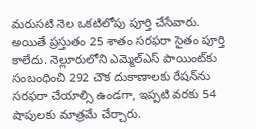మరుసటి నెల ఒకటిలోపు పూర్తి చేసేవారు. అయితే ప్రస్తుతం 25 శాతం సరఫరా సైతం పూర్తి కాలేదు. నెల్లూరులోని ఎమ్మెల్‌ఎస్‌ పాయింట్‌కు సంబంధించి 292 చౌక దుకాణాలకు రేషన్‌ను సరఫరా చేయాల్సి ఉండగా, ఇప్పటి వరకు 54 షాపులకు మాత్రమే చేర్చారు.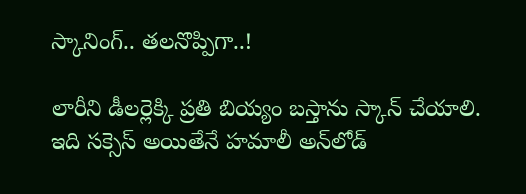స్కానింగ్‌.. తలనొప్పిగా..!

లారీని డీలర్లెక్కి ప్రతి బియ్యం బస్తాను స్కాన్‌ చేయాలి. ఇది సక్సెస్‌ అయితేనే హమాలీ అన్‌లోడ్‌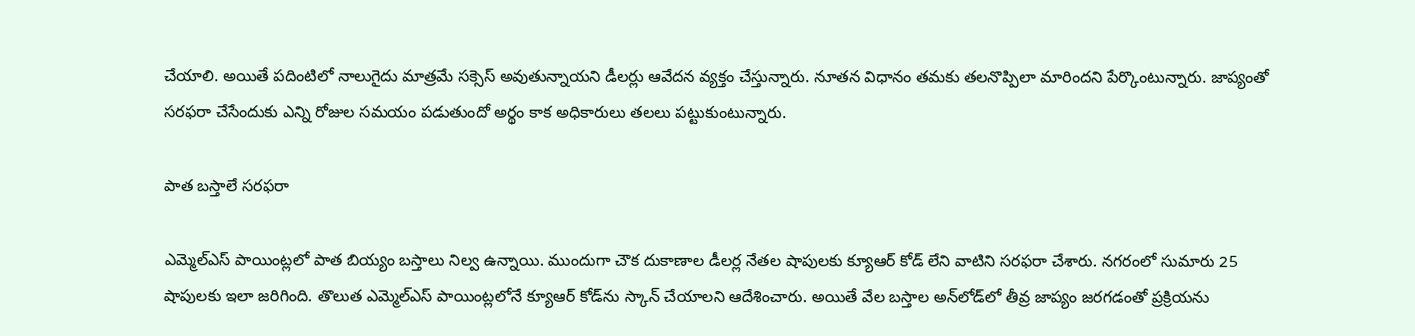చేయాలి. అయితే పదింటిలో నాలుగైదు మాత్రమే సక్సెస్‌ అవుతున్నాయని డీలర్లు ఆవేదన వ్యక్తం చేస్తున్నారు. నూతన విధానం తమకు తలనొప్పిలా మారిందని పేర్కొంటున్నారు. జాప్యంతో సరఫరా చేసేందుకు ఎన్ని రోజుల సమయం పడుతుందో అర్థం కాక అధికారులు తలలు పట్టుకుంటున్నారు.

పాత బస్తాలే సరఫరా

ఎమ్మెల్‌ఎస్‌ పాయింట్లలో పాత బియ్యం బస్తాలు నిల్వ ఉన్నాయి. ముందుగా చౌక దుకాణాల డీలర్ల నేతల షాపులకు క్యూఆర్‌ కోడ్‌ లేని వాటిని సరఫరా చేశారు. నగరంలో సుమారు 25 షాపులకు ఇలా జరిగింది. తొలుత ఎమ్మెల్‌ఎస్‌ పాయింట్లలోనే క్యూఆర్‌ కోడ్‌ను స్కాన్‌ చేయాలని ఆదేశించారు. అయితే వేల బస్తాల అన్‌లోడ్‌లో తీవ్ర జాప్యం జరగడంతో ప్రక్రియను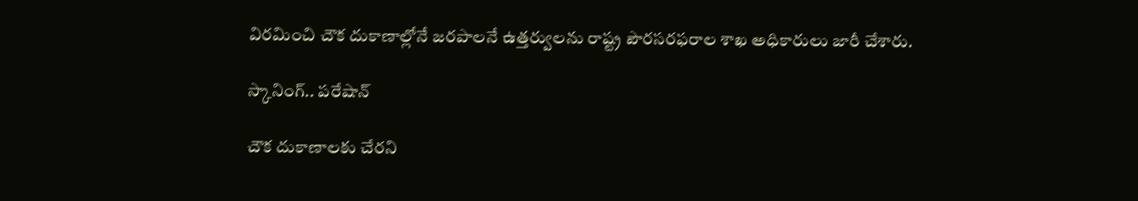విరమించి చౌక దుకాణాల్లోనే జరపాలనే ఉత్తర్వులను రాష్ట్ర పౌరసరఫరాల శాఖ అధికారులు జారీ చేశారు.

స్కానింగ్‌.. పరేషాన్‌

చౌక దుకాణాలకు చేరని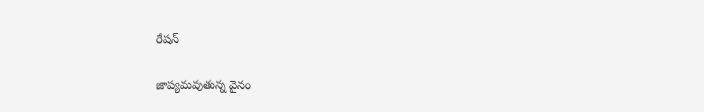రేషన్‌

జాప్యమవుతున్న వైనం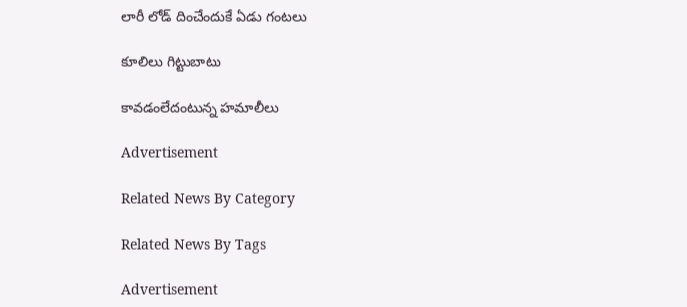లారీ లోడ్‌ దించేందుకే ఏడు గంటలు

కూలిలు గిట్టుబాటు

కావడంలేదంటున్న హమాలీలు

Advertisement

Related News By Category

Related News By Tags

Advertisement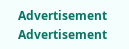Advertisement
Advertisement